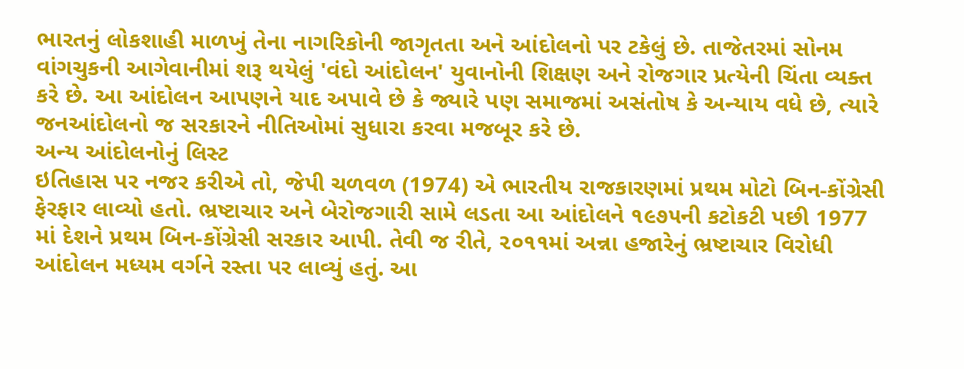ભારતનું લોકશાહી માળખું તેના નાગરિકોની જાગૃતતા અને આંદોલનો પર ટકેલું છે. તાજેતરમાં સોનમ વાંગચુકની આગેવાનીમાં શરૂ થયેલું 'વંદો આંદોલન' યુવાનોની શિક્ષણ અને રોજગાર પ્રત્યેની ચિંતા વ્યક્ત કરે છે. આ આંદોલન આપણને યાદ અપાવે છે કે જ્યારે પણ સમાજમાં અસંતોષ કે અન્યાય વધે છે, ત્યારે જનઆંદોલનો જ સરકારને નીતિઓમાં સુધારા કરવા મજબૂર કરે છે.
અન્ય આંદોલનોનું લિસ્ટ
ઇતિહાસ પર નજર કરીએ તો, જેપી ચળવળ (1974) એ ભારતીય રાજકારણમાં પ્રથમ મોટો બિન-કોંગ્રેસી ફેરફાર લાવ્યો હતો. ભ્રષ્ટાચાર અને બેરોજગારી સામે લડતા આ આંદોલને ૧૯૭૫ની કટોકટી પછી 1977 માં દેશને પ્રથમ બિન-કોંગ્રેસી સરકાર આપી. તેવી જ રીતે, ૨૦૧૧માં અન્ના હજારેનું ભ્રષ્ટાચાર વિરોધી આંદોલન મધ્યમ વર્ગને રસ્તા પર લાવ્યું હતું. આ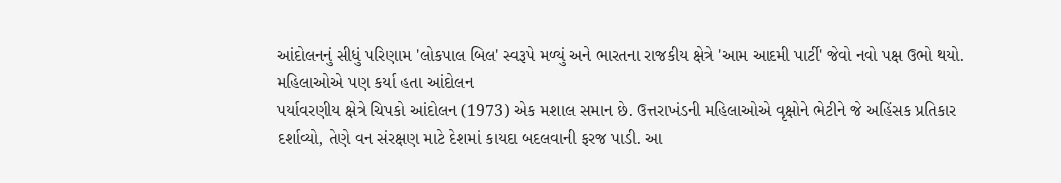આંદોલનનું સીધું પરિણામ 'લોકપાલ બિલ' સ્વરૂપે મળ્યું અને ભારતના રાજકીય ક્ષેત્રે 'આમ આદમી પાર્ટી' જેવો નવો પક્ષ ઉભો થયો.
મહિલાઓએ પણ કર્યા હતા આંદોલન
પર્યાવરણીય ક્ષેત્રે ચિપકો આંદોલન (1973) એક મશાલ સમાન છે. ઉત્તરાખંડની મહિલાઓએ વૃક્ષોને ભેટીને જે અહિંસક પ્રતિકાર દર્શાવ્યો, તેણે વન સંરક્ષણ માટે દેશમાં કાયદા બદલવાની ફરજ પાડી. આ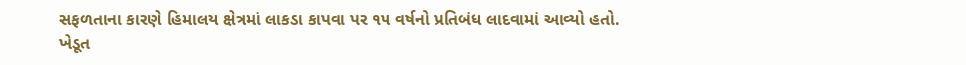સફળતાના કારણે હિમાલય ક્ષેત્રમાં લાકડા કાપવા પર ૧૫ વર્ષનો પ્રતિબંધ લાદવામાં આવ્યો હતો.
ખેડૂત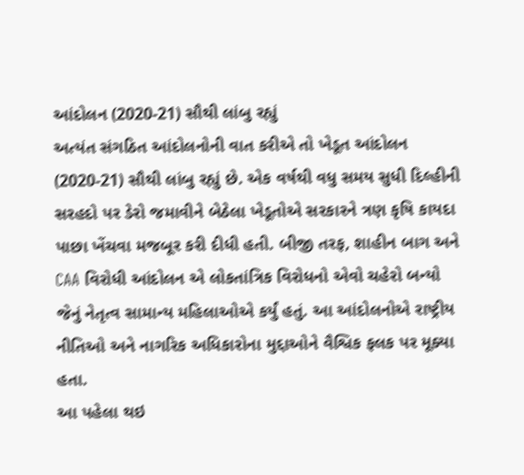આંદોલન (2020-21) સૌથી લાંબુ રહ્યું
અત્યંત સંગઠિત આંદોલનોની વાત કરીએ તો ખેડૂત આંદોલન (2020-21) સૌથી લાંબુ રહ્યું છે. એક વર્ષથી વધુ સમય સુધી દિલ્હીની સરહદો પર ડેરો જમાવીને બેઠેલા ખેડૂતોએ સરકારને ત્રણ કૃષિ કાયદા પાછા ખેંચવા મજબૂર કરી દીધી હતી. બીજી તરફ, શાહીન બાગ અને CAA વિરોધી આંદોલન એ લોકતાંત્રિક વિરોધનો એવો ચહેરો બન્યો જેનું નેતૃત્વ સામાન્ય મહિલાઓએ કર્યું હતું. આ આંદોલનોએ રાષ્ટ્રીય નીતિઓ અને નાગરિક અધિકારોના મુદ્દાઓને વૈશ્વિક ફલક પર મૂક્યા હતા.
આ પહેલા થઇ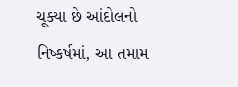ચૂક્યા છે આંદોલનો
નિષ્કર્ષમાં, આ તમામ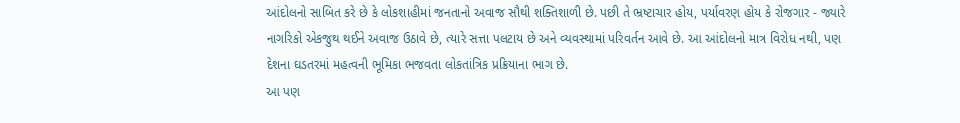આંદોલનો સાબિત કરે છે કે લોકશાહીમાં જનતાનો અવાજ સૌથી શક્તિશાળી છે. પછી તે ભ્રષ્ટાચાર હોય, પર્યાવરણ હોય કે રોજગાર - જ્યારે નાગરિકો એકજુથ થઈને અવાજ ઉઠાવે છે, ત્યારે સત્તા પલટાય છે અને વ્યવસ્થામાં પરિવર્તન આવે છે. આ આંદોલનો માત્ર વિરોધ નથી, પણ દેશના ઘડતરમાં મહત્વની ભૂમિકા ભજવતા લોકતાંત્રિક પ્રક્રિયાના ભાગ છે.
આ પણ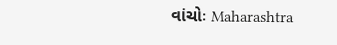વાંચોઃ Maharashtra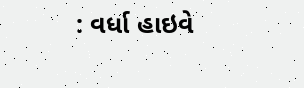: વર્ધા હાઇવે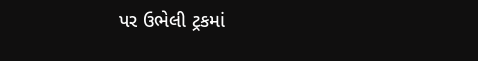પર ઉભેલી ટ્રકમાં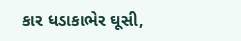કાર ધડાકાભેર ઘૂસી,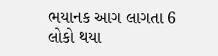ભયાનક આગ લાગતા 6 લોકો થયા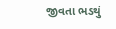જીવતા ભડથું